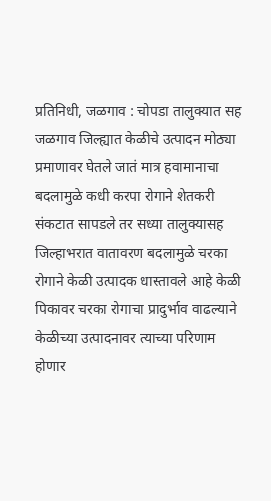प्रतिनिधी, जळगाव : चोपडा तालुक्यात सह जळगाव जिल्ह्यात केळीचे उत्पादन मोठ्या प्रमाणावर घेतले जातं मात्र हवामानाचा बदलामुळे कधी करपा रोगाने शेतकरी संकटात सापडले तर सध्या तालुक्यासह जिल्हाभरात वातावरण बदलामुळे चरका रोगाने केळी उत्पादक धास्तावले आहे केळी पिकावर चरका रोगाचा प्रादुर्भाव वाढल्याने केळीच्या उत्पादनावर त्याच्या परिणाम होणार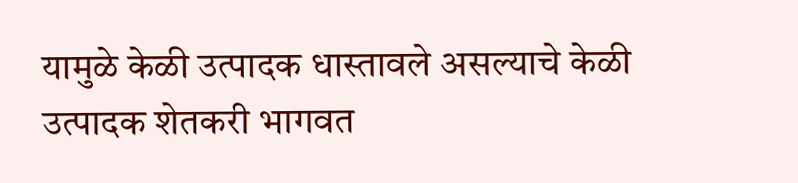यामुळे केळी उत्पादक धास्तावले असल्याचे केळी उत्पादक शेतकरी भागवत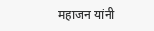महाजन यांनी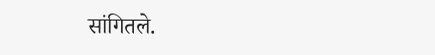सांगितले.